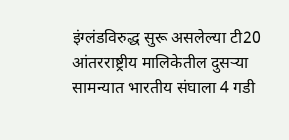इंग्लंडविरुद्ध सुरू असलेल्या टी20 आंतरराष्ट्रीय मालिकेतील दुसऱ्या सामन्यात भारतीय संघाला 4 गडी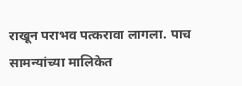राखून पराभव पत्करावा लागला. पाच सामन्यांच्या मालिकेत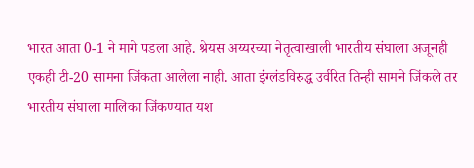भारत आता 0-1 ने मागे पडला आहे. श्रेयस अय्यरच्या नेतृत्वाखाली भारतीय संघाला अजूनही एकही टी-20 सामना जिंकता आलेला नाही. आता इंग्लंडविरुद्ध उर्वरित तिन्ही सामने जिंकले तर भारतीय संघाला मालिका जिंकण्यात यश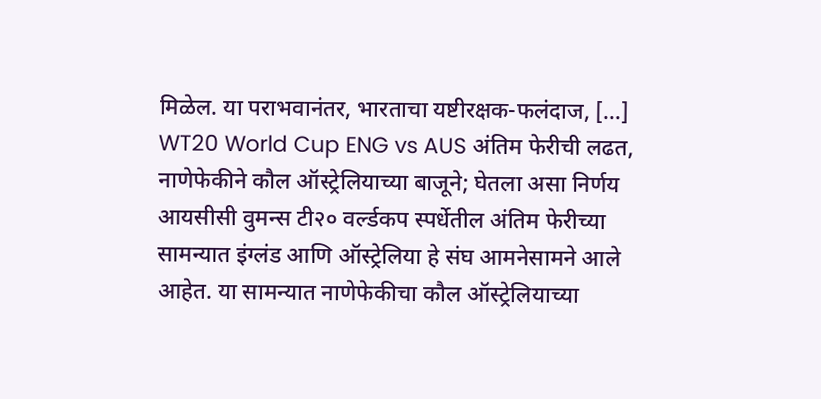मिळेल. या पराभवानंतर, भारताचा यष्टीरक्षक-फलंदाज, […]
WT20 World Cup ENG vs AUS अंतिम फेरीची लढत, नाणेफेकीने कौल ऑस्ट्रेलियाच्या बाजूने; घेतला असा निर्णय
आयसीसी वुमन्स टी२० वर्ल्डकप स्पर्धेतील अंतिम फेरीच्या सामन्यात इंग्लंड आणि ऑस्ट्रेलिया हे संघ आमनेसामने आले आहेत. या सामन्यात नाणेफेकीचा कौल ऑस्ट्रेलियाच्या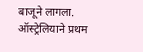बाजूने लागला. ऑस्ट्रेलियाने प्रथम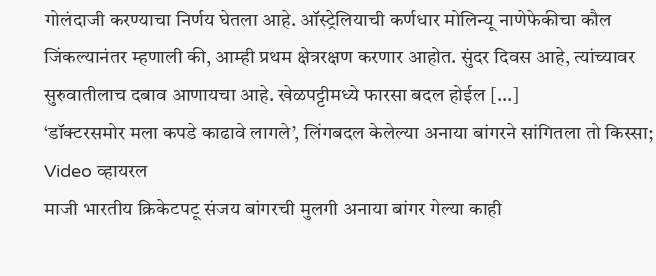गोलंदाजी करण्याचा निर्णय घेतला आहे. ऑस्ट्रेलियाची कर्णधार मोलिन्यू नाणेफेकीचा कौल जिंकल्यानंतर म्हणाली की, आम्ही प्रथम क्षेत्ररक्षण करणार आहोत. सुंदर दिवस आहे, त्यांच्यावर सुरुवातीलाच दबाव आणायचा आहे. खेळपट्टीमध्ये फारसा बदल होईल […]
‘डॉक्टरसमोर मला कपडे काढावे लागले’, लिंगबदल केलेल्या अनाया बांगरने सांगितला तो किस्सा; Video व्हायरल
माजी भारतीय क्रिकेटपटू संजय बांगरची मुलगी अनाया बांगर गेल्या काही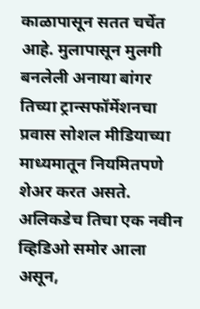काळापासून सतत चर्चेत आहे. मुलापासून मुलगी बनलेली अनाया बांगर तिच्या ट्रान्सफॉर्मेशनचा प्रवास सोशल मीडियाच्या माध्यमातून नियमितपणे शेअर करत असते. अलिकडेच तिचा एक नवीन व्हिडिओ समोर आला असून,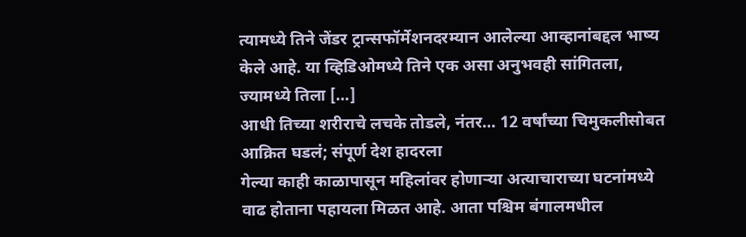त्यामध्ये तिने जेंडर ट्रान्सफॉर्मेशनदरम्यान आलेल्या आव्हानांबद्दल भाष्य केले आहे. या व्हिडिओमध्ये तिने एक असा अनुभवही सांगितला, ज्यामध्ये तिला […]
आधी तिच्या शरीराचे लचके तोडले, नंतर… 12 वर्षांच्या चिमुकलीसोबत आक्रित घडलं; संपूर्ण देश हादरला
गेल्या काही काळापासून महिलांवर होणाऱ्या अत्याचाराच्या घटनांमध्ये वाढ होताना पहायला मिळत आहे. आता पश्चिम बंगालमधील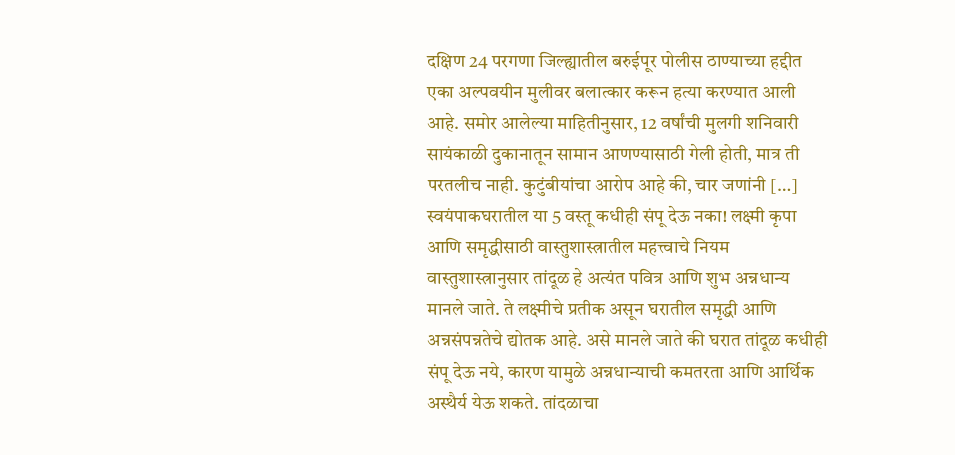दक्षिण 24 परगणा जिल्ह्यातील बरुईपूर पोलीस ठाण्याच्या हद्दीत एका अल्पवयीन मुलीवर बलात्कार करून हत्या करण्यात आली आहे. समोर आलेल्या माहितीनुसार, 12 वर्षांची मुलगी शनिवारी सायंकाळी दुकानातून सामान आणण्यासाठी गेली होती, मात्र ती परतलीच नाही. कुटुंबीयांचा आरोप आहे की, चार जणांनी […]
स्वयंपाकघरातील या 5 वस्तू कधीही संपू देऊ नका! लक्ष्मी कृपा आणि समृद्धीसाठी वास्तुशास्त्रातील महत्त्वाचे नियम
वास्तुशास्त्रानुसार तांदूळ हे अत्यंत पवित्र आणि शुभ अन्नधान्य मानले जाते. ते लक्ष्मीचे प्रतीक असून घरातील समृद्धी आणि अन्नसंपन्नतेचे द्योतक आहे. असे मानले जाते की घरात तांदूळ कधीही संपू देऊ नये, कारण यामुळे अन्नधान्याची कमतरता आणि आर्थिक अस्थैर्य येऊ शकते. तांदळाचा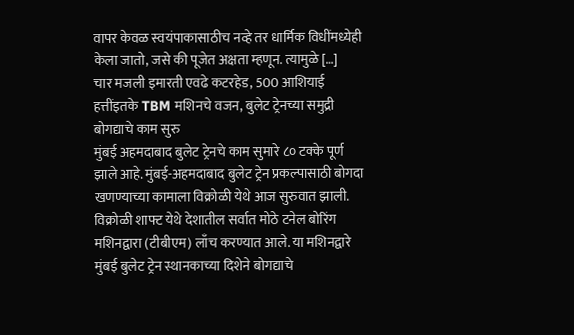वापर केवळ स्वयंपाकासाठीच नव्हे तर धार्मिक विधींमध्येही केला जातो, जसे की पूजेत अक्षता म्हणून. त्यामुळे […]
चार मजली इमारती एवढे कटरहेड, 500 आशियाई हत्तींइतके TBM मशिनचे वजन, बुलेट ट्रेनच्या समुद्री बोगद्याचे काम सुरु
मुंबई अहमदाबाद बुलेट ट्रेनचे काम सुमारे ८० टक्के पूर्ण झाले आहे. मुंबई-अहमदाबाद बुलेट ट्रेन प्रकल्पासाठी बोगदा खणण्याच्या कामाला विक्रोळी येथे आज सुरुवात झाली. विक्रोळी शाफ्ट येथे देशातील सर्वात मोठे टनेल बोरिंग मशिनद्वारा (टीबीएम) लाँच करण्यात आले. या मशिनद्वारे मुंबई बुलेट ट्रेन स्थानकाच्या दिशेने बोगद्याचे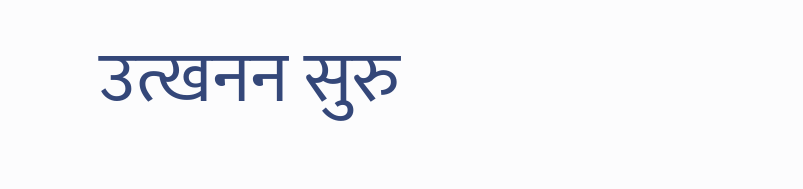उत्खनन सुरु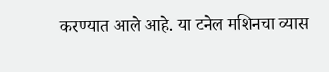करण्यात आले आहे. या टनेल मशिनचा व्यास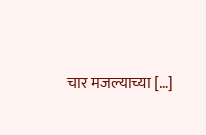चार मजल्याच्या […]